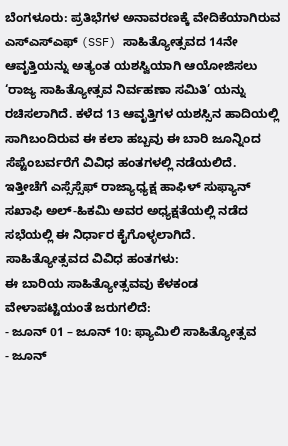ಬೆಂಗಳೂರು: ಪ್ರತಿಭೆಗಳ ಅನಾವರಣಕ್ಕೆ ವೇದಿಕೆಯಾಗಿರುವ ಎಸ್ಎಸ್ಎಫ್ (SSF) ಸಾಹಿತ್ಯೋತ್ಸವದ 14ನೇ ಆವೃತ್ತಿಯನ್ನು ಅತ್ಯಂತ ಯಶಸ್ವಿಯಾಗಿ ಆಯೋಜಿಸಲು ‘ರಾಜ್ಯ ಸಾಹಿತ್ಯೋತ್ಸವ ನಿರ್ವಹಣಾ ಸಮಿತಿ’ ಯನ್ನು ರಚಿಸಲಾಗಿದೆ. ಕಳೆದ 13 ಆವೃತ್ತಿಗಳ ಯಶಸ್ಸಿನ ಹಾದಿಯಲ್ಲಿ ಸಾಗಿಬಂದಿರುವ ಈ ಕಲಾ ಹಬ್ಬವು ಈ ಬಾರಿ ಜೂನ್ನಿಂದ ಸೆಪ್ಟೆಂಬರ್ವರೆಗೆ ವಿವಿಧ ಹಂತಗಳಲ್ಲಿ ನಡೆಯಲಿದೆ.
ಇತ್ತೀಚೆಗೆ ಎಸ್ಸೆಸ್ಸೆಫ್ ರಾಜ್ಯಾಧ್ಯಕ್ಷ ಹಾಫಿಳ್ ಸುಫ್ಯಾನ್ ಸಖಾಫಿ ಅಲ್-ಹಿಕಮಿ ಅವರ ಅಧ್ಯಕ್ಷತೆಯಲ್ಲಿ ನಡೆದ ಸಭೆಯಲ್ಲಿ ಈ ನಿರ್ಧಾರ ಕೈಗೊಳ್ಳಲಾಗಿದೆ.
ಸಾಹಿತ್ಯೋತ್ಸವದ ವಿವಿಧ ಹಂತಗಳು:
ಈ ಬಾರಿಯ ಸಾಹಿತ್ಯೋತ್ಸವವು ಕೆಳಕಂಡ ವೇಳಾಪಟ್ಟಿಯಂತೆ ಜರುಗಲಿದೆ:
- ಜೂನ್ 01 – ಜೂನ್ 10: ಫ್ಯಾಮಿಲಿ ಸಾಹಿತ್ಯೋತ್ಸವ
- ಜೂನ್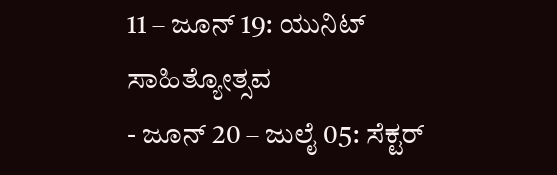11 – ಜೂನ್ 19: ಯುನಿಟ್ ಸಾಹಿತ್ಯೋತ್ಸವ
- ಜೂನ್ 20 – ಜುಲೈ 05: ಸೆಕ್ಟರ್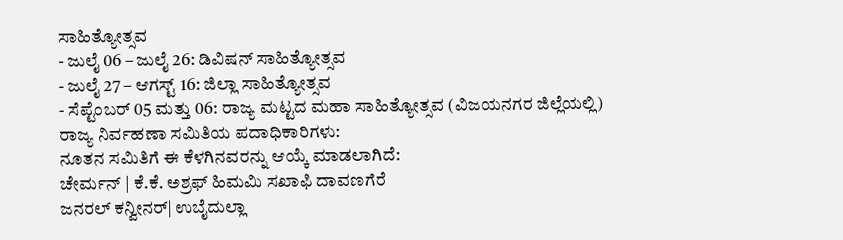ಸಾಹಿತ್ಯೋತ್ಸವ
- ಜುಲೈ 06 – ಜುಲೈ 26: ಡಿವಿಷನ್ ಸಾಹಿತ್ಯೋತ್ಸವ
- ಜುಲೈ 27 – ಆಗಸ್ಟ್ 16: ಜಿಲ್ಲಾ ಸಾಹಿತ್ಯೋತ್ಸವ
- ಸೆಪ್ಟೆಂಬರ್ 05 ಮತ್ತು 06: ರಾಜ್ಯ ಮಟ್ಟದ ಮಹಾ ಸಾಹಿತ್ಯೋತ್ಸವ (ವಿಜಯನಗರ ಜಿಲ್ಲೆಯಲ್ಲಿ)
ರಾಜ್ಯ ನಿರ್ವಹಣಾ ಸಮಿತಿಯ ಪದಾಧಿಕಾರಿಗಳು:
ನೂತನ ಸಮಿತಿಗೆ ಈ ಕೆಳಗಿನವರನ್ನು ಆಯ್ಕೆ ಮಾಡಲಾಗಿದೆ:
ಚೇರ್ಮನ್ | ಕೆ.ಕೆ. ಅಶ್ರಫ್ ಹಿಮಮಿ ಸಖಾಫಿ ದಾವಣಗೆರೆ
ಜನರಲ್ ಕನ್ವೀನರ್| ಉಬೈದುಲ್ಲಾ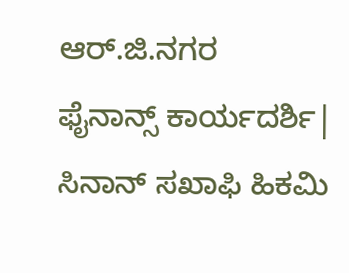ಆರ್.ಜಿ.ನಗರ
ಫೈನಾನ್ಸ್ ಕಾರ್ಯದರ್ಶಿ| ಸಿನಾನ್ ಸಖಾಫಿ ಹಿಕಮಿ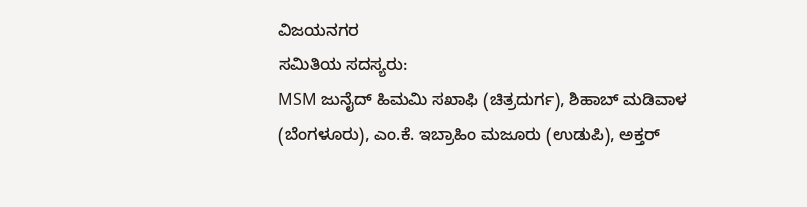ವಿಜಯನಗರ
ಸಮಿತಿಯ ಸದಸ್ಯರು:
MSM ಜುನೈದ್ ಹಿಮಮಿ ಸಖಾಫಿ (ಚಿತ್ರದುರ್ಗ), ಶಿಹಾಬ್ ಮಡಿವಾಳ (ಬೆಂಗಳೂರು), ಎಂ.ಕೆ. ಇಬ್ರಾಹಿಂ ಮಜೂರು (ಉಡುಪಿ), ಅಕ್ತರ್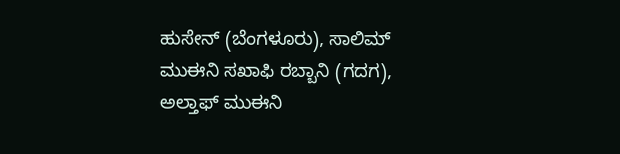ಹುಸೇನ್ (ಬೆಂಗಳೂರು), ಸಾಲಿಮ್ ಮುಈನಿ ಸಖಾಫಿ ರಬ್ಬಾನಿ (ಗದಗ), ಅಲ್ತಾಫ್ ಮುಈನಿ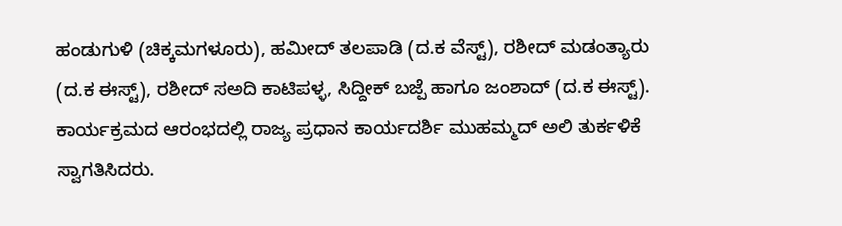ಹಂಡುಗುಳಿ (ಚಿಕ್ಕಮಗಳೂರು), ಹಮೀದ್ ತಲಪಾಡಿ (ದ.ಕ ವೆಸ್ಟ್), ರಶೀದ್ ಮಡಂತ್ಯಾರು (ದ.ಕ ಈಸ್ಟ್), ರಶೀದ್ ಸಅದಿ ಕಾಟಿಪಳ್ಳ, ಸಿದ್ದೀಕ್ ಬಜ್ಪೆ ಹಾಗೂ ಜಂಶಾದ್ (ದ.ಕ ಈಸ್ಟ್).
ಕಾರ್ಯಕ್ರಮದ ಆರಂಭದಲ್ಲಿ ರಾಜ್ಯ ಪ್ರಧಾನ ಕಾರ್ಯದರ್ಶಿ ಮುಹಮ್ಮದ್ ಅಲಿ ತುರ್ಕಳಿಕೆ ಸ್ವಾಗತಿಸಿದರು.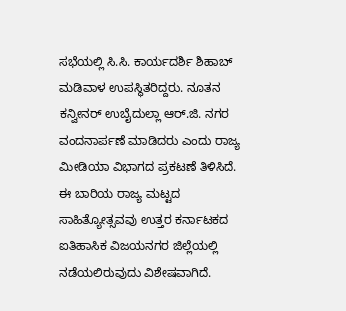ಸಭೆಯಲ್ಲಿ ಸಿ.ಸಿ. ಕಾರ್ಯದರ್ಶಿ ಶಿಹಾಬ್ ಮಡಿವಾಳ ಉಪಸ್ಥಿತರಿದ್ದರು. ನೂತನ ಕನ್ವೀನರ್ ಉಬೈದುಲ್ಲಾ ಆರ್.ಜಿ. ನಗರ ವಂದನಾರ್ಪಣೆ ಮಾಡಿದರು ಎಂದು ರಾಜ್ಯ ಮೀಡಿಯಾ ವಿಭಾಗದ ಪ್ರಕಟಣೆ ತಿಳಿಸಿದೆ.
ಈ ಬಾರಿಯ ರಾಜ್ಯ ಮಟ್ಟದ ಸಾಹಿತ್ಯೋತ್ಸವವು ಉತ್ತರ ಕರ್ನಾಟಕದ ಐತಿಹಾಸಿಕ ವಿಜಯನಗರ ಜಿಲ್ಲೆಯಲ್ಲಿ ನಡೆಯಲಿರುವುದು ವಿಶೇಷವಾಗಿದೆ.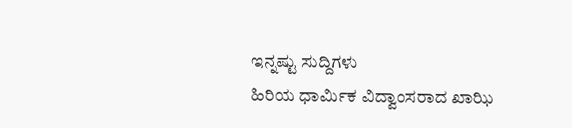ಇನ್ನಷ್ಟು ಸುದ್ದಿಗಳು
ಹಿರಿಯ ಧಾರ್ಮಿಕ ವಿದ್ವಾಂಸರಾದ ಖಾಝಿ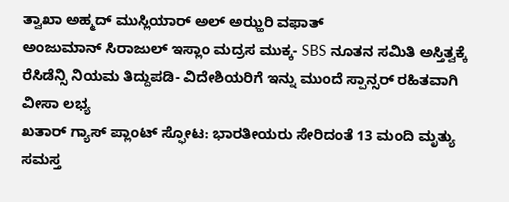ತ್ವಾಖಾ ಅಹ್ಮದ್ ಮುಸ್ಲಿಯಾರ್ ಅಲ್ ಅಝ್ಹರಿ ವಫಾತ್
ಅಂಜುಮಾನ್ ಸಿರಾಜುಲ್ ಇಸ್ಲಾಂ ಮದ್ರಸ ಮುಕ್ಕ- SBS ನೂತನ ಸಮಿತಿ ಅಸ್ತಿತ್ವಕ್ಕೆ
ರೆಸಿಡೆನ್ಸಿ ನಿಯಮ ತಿದ್ದುಪಡಿ- ವಿದೇಶಿಯರಿಗೆ ಇನ್ನು ಮುಂದೆ ಸ್ಪಾನ್ಸರ್ ರಹಿತವಾಗಿ ವೀಸಾ ಲಭ್ಯ
ಖತಾರ್ ಗ್ಯಾಸ್ ಪ್ಲಾಂಟ್ ಸ್ಫೋಟ: ಭಾರತೀಯರು ಸೇರಿದಂತೆ 13 ಮಂದಿ ಮೃತ್ಯು
ಸಮಸ್ತ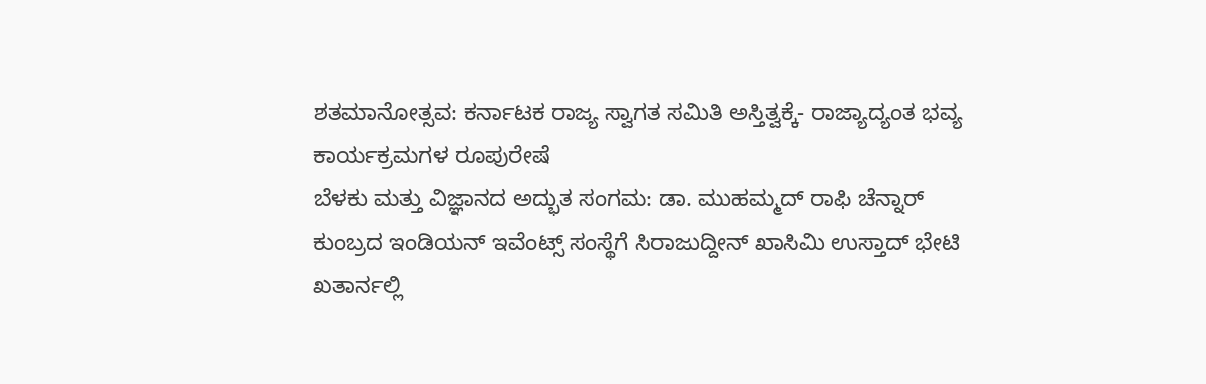ಶತಮಾನೋತ್ಸವ: ಕರ್ನಾಟಕ ರಾಜ್ಯ ಸ್ವಾಗತ ಸಮಿತಿ ಅಸ್ತಿತ್ವಕ್ಕೆ- ರಾಜ್ಯಾದ್ಯಂತ ಭವ್ಯ ಕಾರ್ಯಕ್ರಮಗಳ ರೂಪುರೇಷೆ
ಬೆಳಕು ಮತ್ತು ವಿಜ್ಞಾನದ ಅದ್ಭುತ ಸಂಗಮ: ಡಾ. ಮುಹಮ್ಮದ್ ರಾಫಿ ಚೆನ್ನಾರ್
ಕುಂಬ್ರದ ಇಂಡಿಯನ್ ಇವೆಂಟ್ಸ್ ಸಂಸ್ಥೆಗೆ ಸಿರಾಜುದ್ದೀನ್ ಖಾಸಿಮಿ ಉಸ್ತಾದ್ ಭೇಟಿ
ಖತಾರ್ನಲ್ಲಿ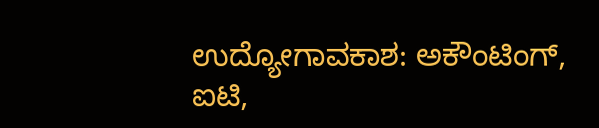ಉದ್ಯೋಗಾವಕಾಶ: ಅಕೌಂಟಿಂಗ್, ಐಟಿ,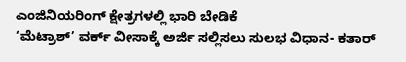ಎಂಜಿನಿಯರಿಂಗ್ ಕ್ಷೇತ್ರಗಳಲ್ಲಿ ಭಾರಿ ಬೇಡಿಕೆ
‘ಮೆಟ್ರಾಶ್’ ವರ್ಕ್ ವೀಸಾಕ್ಕೆ ಅರ್ಜಿ ಸಲ್ಲಿಸಲು ಸುಲಭ ವಿಧಾನ- ಕತಾರ್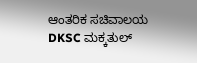ಆಂತರಿಕ ಸಚಿವಾಲಯ
DKSC ಮಕ್ಕತುಲ್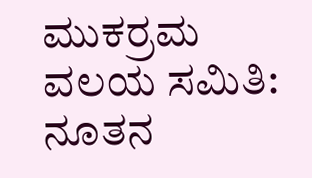ಮುಕರ್ರಮ ವಲಯ ಸಮಿತಿ: ನೂತನ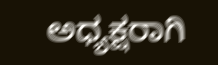ಅಧ್ಯಕ್ಷರಾಗಿ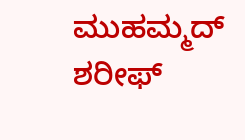ಮುಹಮ್ಮದ್ ಶರೀಫ್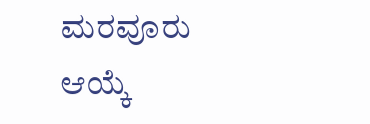ಮರವೂರು ಆಯ್ಕೆ